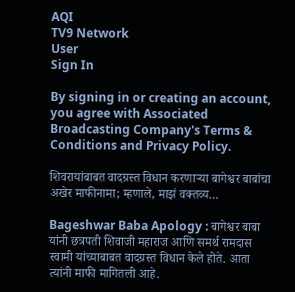AQI
TV9 Network
User
Sign In

By signing in or creating an account, you agree with Associated Broadcasting Company's Terms & Conditions and Privacy Policy.

शिवरायांबाबत वादग्रस्त विधान करणाऱ्या बागेश्वर बाबांचा अखेर माफीनामा; म्हणाले, माझं वक्तव्य…

Bageshwar Baba Apology : बागेश्वर बाबा यांनी छत्रपती शिवाजी महाराज आणि समर्थ रामदास स्वामी यांच्याबाबत वादग्रस्त विधान केले होते. आता त्यांनी माफी मागितली आहे.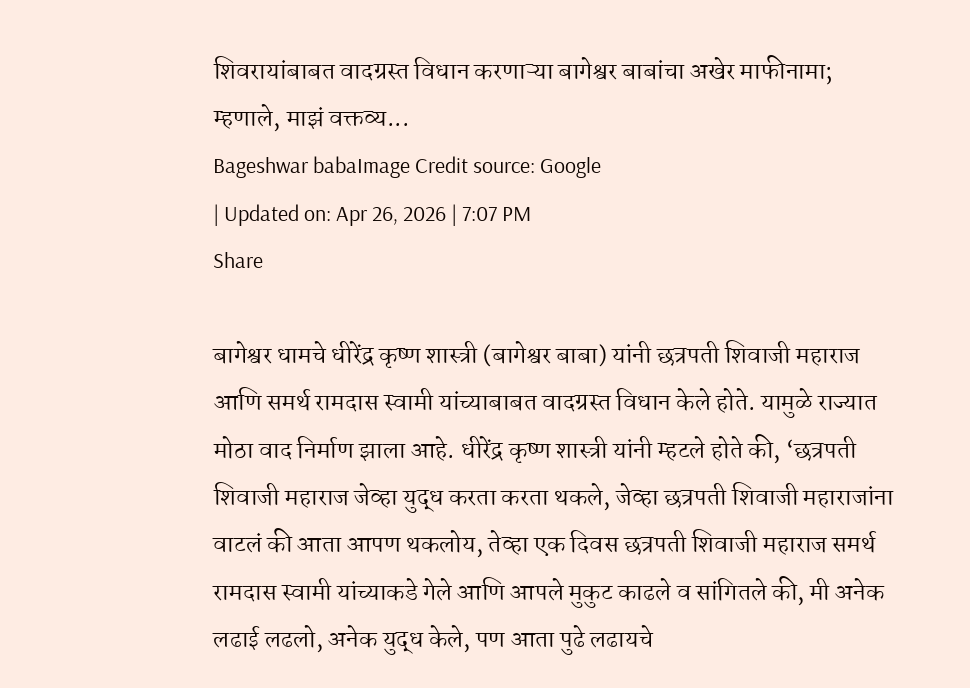शिवरायांबाबत वादग्रस्त विधान करणाऱ्या बागेश्वर बाबांचा अखेर माफीनामा; म्हणाले, माझं वक्तव्य...
Bageshwar babaImage Credit source: Google
| Updated on: Apr 26, 2026 | 7:07 PM
Share

बागेश्वर धामचे धीरेंद्र कृष्ण शास्त्री (बागेश्वर बाबा) यांनी छत्रपती शिवाजी महाराज आणि समर्थ रामदास स्वामी यांच्याबाबत वादग्रस्त विधान केले होते. यामुळे राज्यात मोठा वाद निर्माण झाला आहे. धीरेंद्र कृष्ण शास्त्री यांनी म्हटले होते की, ‘छत्रपती शिवाजी महाराज जेव्हा युद्ध करता करता थकले, जेव्हा छत्रपती शिवाजी महाराजांना वाटलं की आता आपण थकलोय, तेव्हा एक दिवस छत्रपती शिवाजी महाराज समर्थ रामदास स्वामी यांच्याकडे गेले आणि आपले मुकुट काढले व सांगितले की, मी अनेक लढाई लढलो, अनेक युद्ध केले, पण आता पुढे लढायचे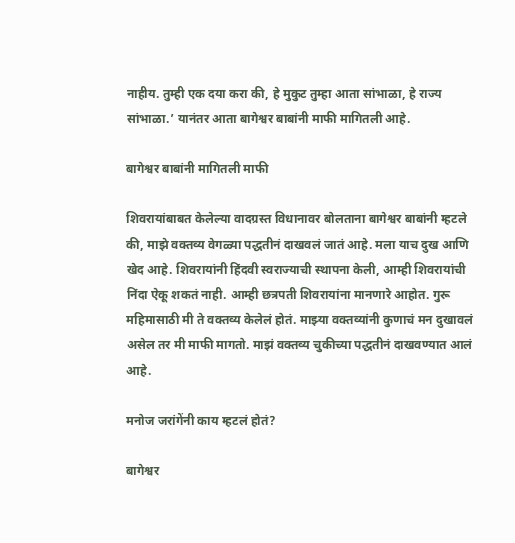नाहीय. तुम्ही एक दया करा की, हे मुकुट तुम्हा आता सांभाळा, हे राज्य सांभाळा.’ यानंतर आता बागेश्वर बाबांनी माफी मागितली आहे.

बागेश्वर बाबांनी मागितली माफी

शिवरायांबाबत केलेल्या वादग्रस्त विधानावर बोलताना बागेश्वर बाबांनी म्हटले की, माझे वक्तव्य वेगळ्या पद्धतीनं दाखवलं जातं आहे. मला याच दुख आणि खेद आहे. शिवरायांनी हिंदवी स्वराज्याची स्थापना केली, आम्ही शिवरायांची निंदा ऐकू शकतं नाही. आम्ही छत्रपती शिवरायांना मानणारे आहोत. गुरू महिमासाठी मी ते वक्तव्य केलेलं होतं. माझ्या वक्तव्यांनी कुणाचं मन दुखावलं असेल तर मी माफी मागतो. माझं वक्तव्य चुकीच्या पद्धतीनं दाखवण्यात आलं आहे.

मनोज जरांगेंनी काय म्हटलं होतं?

बागेश्वर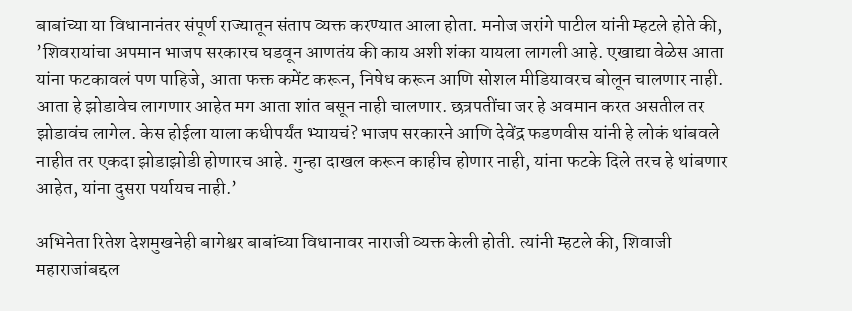बाबांच्या या विधानानंतर संपूर्ण राज्यातून संताप व्यक्त करण्यात आला होता. मनोज जरांगे पाटील यांनी म्हटले होते की, ’शिवरायांचा अपमान भाजप सरकारच घडवून आणतंय की काय अशी शंका यायला लागली आहे. एखाद्या वेळेस आता यांना फटकावलं पण पाहिजे, आता फक्त कमेंट करून, निषेध करून आणि सोशल मीडियावरच बोलून चालणार नाही. आता हे झोडावेच लागणार आहेत मग आता शांत बसून नाही चालणार. छत्रपतींचा जर हे अवमान करत असतील तर झोडावंच लागेल. केस होईला याला कधीपर्यंत भ्यायचं? भाजप सरकारने आणि देवेंद्र फडणवीस यांनी हे लोकं थांबवले नाहीत तर एकदा झोडाझोडी होणारच आहे. गुन्हा दाखल करून काहीच होणार नाही, यांना फटके दिले तरच हे थांबणार आहेत, यांना दुसरा पर्यायच नाही.’

अभिनेता रितेश देशमुखनेही बागेश्वर बाबांच्या विधानावर नाराजी व्यक्त केली होती. त्यांनी म्हटले की, शिवाजी महाराजांबद्दल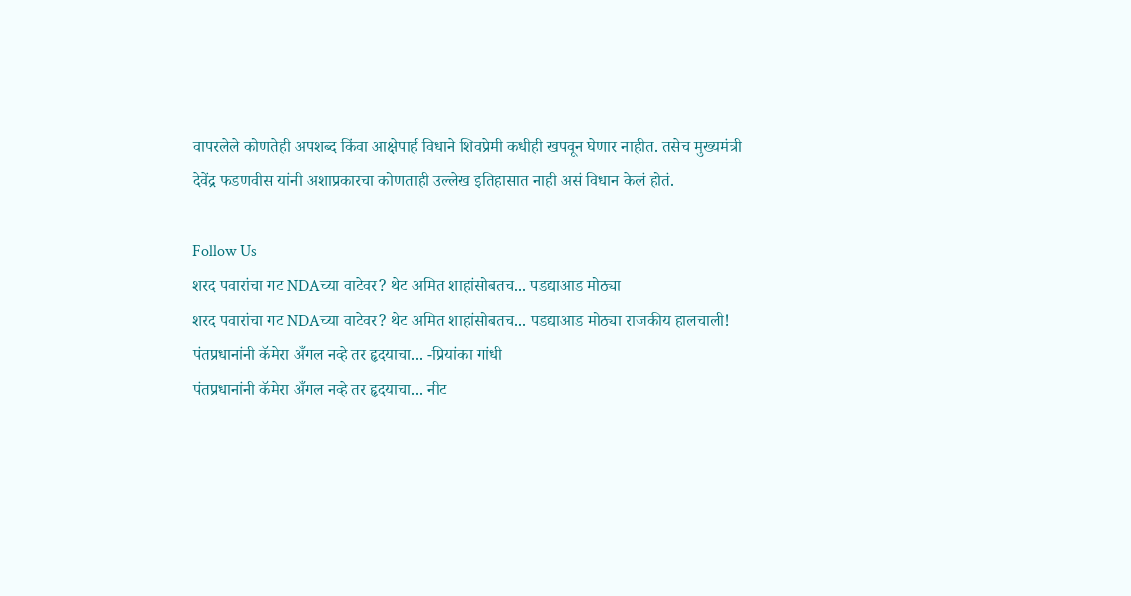वापरलेले कोणतेही अपशब्द किंवा आक्षेपार्ह विधाने शिवप्रेमी कधीही खपवून घेणार नाहीत. तसेच मुख्यमंत्री देवेंद्र फडणवीस यांनी अशाप्रकारचा कोणताही उल्लेख इतिहासात नाही असं विधान केलं होतं.

Follow Us
शरद पवारांचा गट NDAच्या वाटेवर? थेट अमित शाहांसोबतच... पडद्याआड मोठ्या
शरद पवारांचा गट NDAच्या वाटेवर? थेट अमित शाहांसोबतच... पडद्याआड मोठ्या राजकीय हालचाली!
पंतप्रधानांनी कॅमेरा अँगल नव्हे तर हृदयाचा... -प्रियांका गांधी
पंतप्रधानांनी कॅमेरा अँगल नव्हे तर हृदयाचा... नीट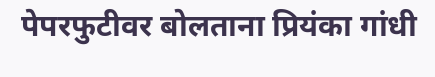पेपरफुटीवर बोलताना प्रियंका गांधी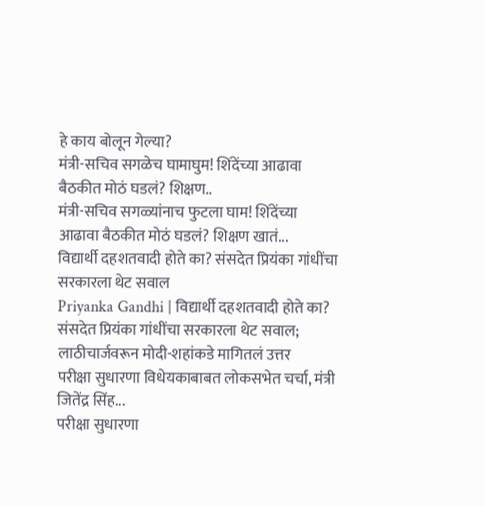हे काय बोलून गेल्या?
मंत्री-सचिव सगळेच घामाघुम! शिंदेंच्या आढावा बैठकीत मोठं घडलं? शिक्षण..
मंत्री-सचिव सगळ्यांनाच फुटला घाम! शिंदेंच्या आढावा बैठकीत मोठं घडलं? शिक्षण खातं...
विद्यार्थी दहशतवादी होते का? संसदेत प्रियंका गांधींचा सरकारला थेट सवाल
Priyanka Gandhi | विद्यार्थी दहशतवादी होते का? संसदेत प्रियंका गांधींचा सरकारला थेट सवाल; लाठीचार्जवरून मोदी-शहांकडे मागितलं उत्तर
परीक्षा सुधारणा विधेयकाबाबत लोकसभेत चर्चा, मंत्री जितेंद्र सिंह...
परीक्षा सुधारणा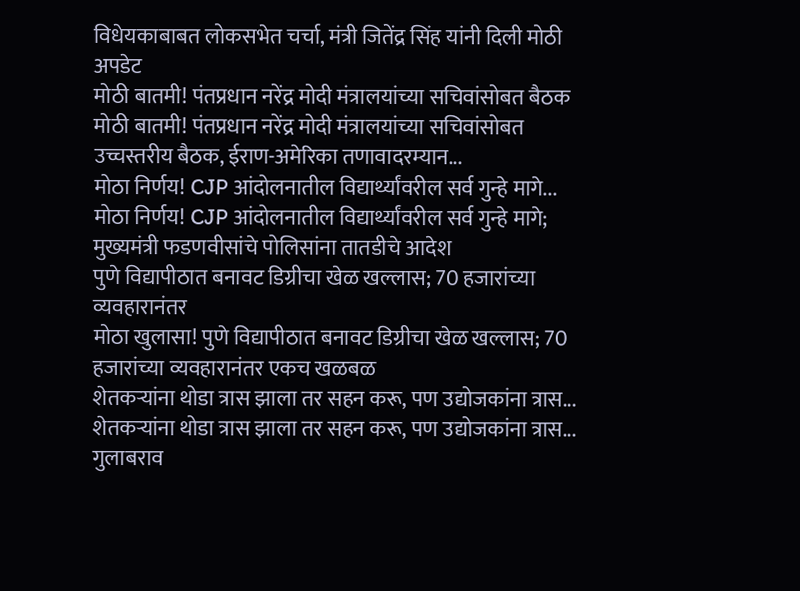विधेयकाबाबत लोकसभेत चर्चा, मंत्री जितेंद्र सिंह यांनी दिली मोठी अपडेट
मोठी बातमी! पंतप्रधान नरेंद्र मोदी मंत्रालयांच्या सचिवांसोबत बैठक
मोठी बातमी! पंतप्रधान नरेंद्र मोदी मंत्रालयांच्या सचिवांसोबत उच्चस्तरीय बैठक, ईराण-अमेरिका तणावादरम्यान...
मोठा निर्णय! CJP आंदोलनातील विद्यार्थ्यांवरील सर्व गुन्हे मागे...
मोठा निर्णय! CJP आंदोलनातील विद्यार्थ्यांवरील सर्व गुन्हे मागे; मुख्यमंत्री फडणवीसांचे पोलिसांना तातडीचे आदेश
पुणे विद्यापीठात बनावट डिग्रीचा खेळ खल्लास; 70 हजारांच्या व्यवहारानंतर
मोठा खुलासा! पुणे विद्यापीठात बनावट डिग्रीचा खेळ खल्लास; 70 हजारांच्या व्यवहारानंतर एकच खळबळ
शेतकऱ्यांना थोडा त्रास झाला तर सहन करू, पण उद्योजकांना त्रास...
शेतकऱ्यांना थोडा त्रास झाला तर सहन करू, पण उद्योजकांना त्रास... गुलाबराव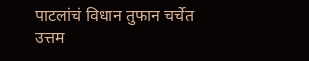पाटलांचं विधान तुफान चर्चेत
उत्तम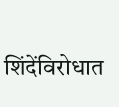शिंदेंविरोधात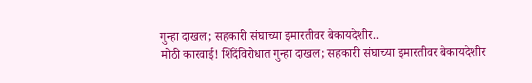गुन्हा दाखल; सहकारी संघाच्या इमारतीवर बेकायदेशीर..
मोठी कारवाई! शिंदेंविरोधात गुन्हा दाखल; सहकारी संघाच्या इमारतीवर बेकायदेशीर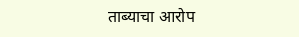ताब्याचा आरोप